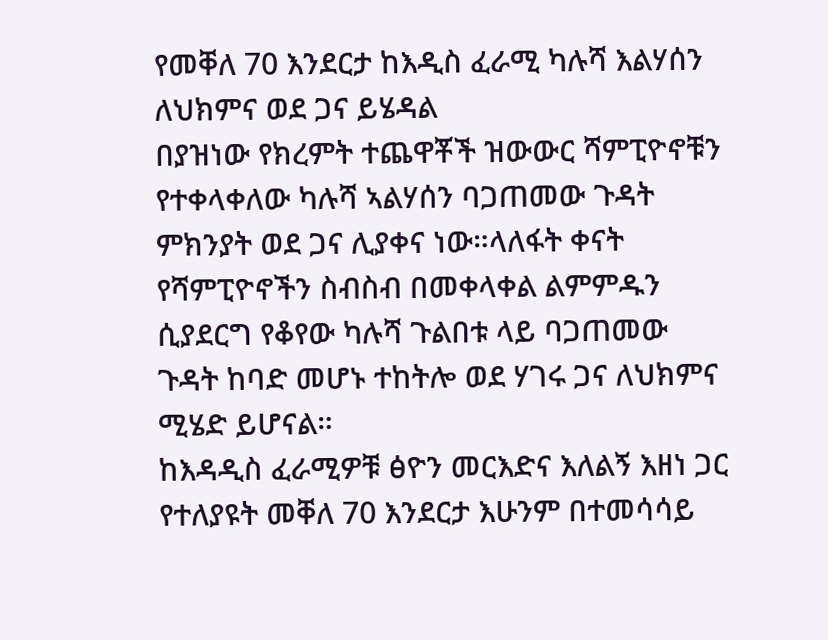የመቐለ 70 እንደርታ ከእዲስ ፈራሚ ካሉሻ እልሃሰን ለህክምና ወደ ጋና ይሄዳል
በያዝነው የክረምት ተጨዋቾች ዝውውር ሻምፒዮኖቹን የተቀላቀለው ካሉሻ ኣልሃሰን ባጋጠመው ጉዳት ምክንያት ወደ ጋና ሊያቀና ነው።ላለፋት ቀናት የሻምፒዮኖችን ስብስብ በመቀላቀል ልምምዱን ሲያደርግ የቆየው ካሉሻ ጉልበቱ ላይ ባጋጠመው ጉዳት ከባድ መሆኑ ተከትሎ ወደ ሃገሩ ጋና ለህክምና ሚሄድ ይሆናል።
ከእዳዲስ ፈራሚዎቹ ፅዮን መርእድና እለልኝ እዘነ ጋር የተለያዩት መቐለ 70 እንደርታ እሁንም በተመሳሳይ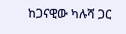ከጋናዊው ካሉሻ ጋር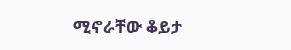ሚኖራቸው ቆይታ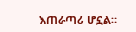እጠራጣሪ ሆኗል።